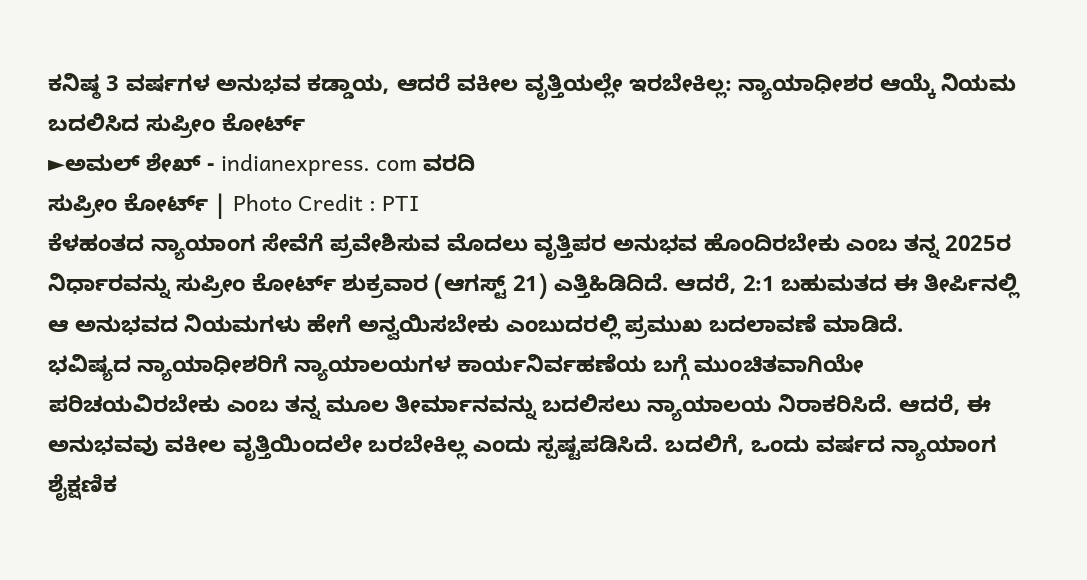ಕನಿಷ್ಠ 3 ವರ್ಷಗಳ ಅನುಭವ ಕಡ್ಡಾಯ, ಆದರೆ ವಕೀಲ ವೃತ್ತಿಯಲ್ಲೇ ಇರಬೇಕಿಲ್ಲ: ನ್ಯಾಯಾಧೀಶರ ಆಯ್ಕೆ ನಿಯಮ ಬದಲಿಸಿದ ಸುಪ್ರೀಂ ಕೋರ್ಟ್
►ಅಮಲ್ ಶೇಖ್ - indianexpress. com ವರದಿ
ಸುಪ್ರೀಂ ಕೋರ್ಟ್ | Photo Credit : PTI
ಕೆಳಹಂತದ ನ್ಯಾಯಾಂಗ ಸೇವೆಗೆ ಪ್ರವೇಶಿಸುವ ಮೊದಲು ವೃತ್ತಿಪರ ಅನುಭವ ಹೊಂದಿರಬೇಕು ಎಂಬ ತನ್ನ 2025ರ ನಿರ್ಧಾರವನ್ನು ಸುಪ್ರೀಂ ಕೋರ್ಟ್ ಶುಕ್ರವಾರ (ಆಗಸ್ಟ್ 21) ಎತ್ತಿಹಿಡಿದಿದೆ. ಆದರೆ, 2:1 ಬಹುಮತದ ಈ ತೀರ್ಪಿನಲ್ಲಿ ಆ ಅನುಭವದ ನಿಯಮಗಳು ಹೇಗೆ ಅನ್ವಯಿಸಬೇಕು ಎಂಬುದರಲ್ಲಿ ಪ್ರಮುಖ ಬದಲಾವಣೆ ಮಾಡಿದೆ.
ಭವಿಷ್ಯದ ನ್ಯಾಯಾಧೀಶರಿಗೆ ನ್ಯಾಯಾಲಯಗಳ ಕಾರ್ಯನಿರ್ವಹಣೆಯ ಬಗ್ಗೆ ಮುಂಚಿತವಾಗಿಯೇ ಪರಿಚಯವಿರಬೇಕು ಎಂಬ ತನ್ನ ಮೂಲ ತೀರ್ಮಾನವನ್ನು ಬದಲಿಸಲು ನ್ಯಾಯಾಲಯ ನಿರಾಕರಿಸಿದೆ. ಆದರೆ, ಈ ಅನುಭವವು ವಕೀಲ ವೃತ್ತಿಯಿಂದಲೇ ಬರಬೇಕಿಲ್ಲ ಎಂದು ಸ್ಪಷ್ಟಪಡಿಸಿದೆ. ಬದಲಿಗೆ, ಒಂದು ವರ್ಷದ ನ್ಯಾಯಾಂಗ ಶೈಕ್ಷಣಿಕ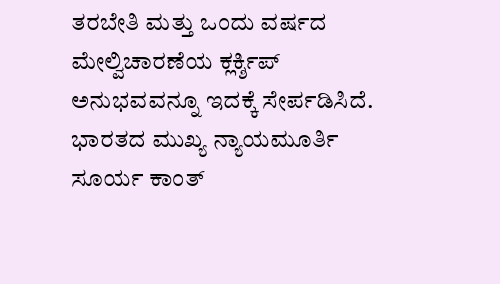ತರಬೇತಿ ಮತ್ತು ಒಂದು ವರ್ಷದ ಮೇಲ್ವಿಚಾರಣೆಯ ಕ್ಲರ್ಕ್ಶಿಪ್ ಅನುಭವವನ್ನೂ ಇದಕ್ಕೆ ಸೇರ್ಪಡಿಸಿದೆ.
ಭಾರತದ ಮುಖ್ಯ ನ್ಯಾಯಮೂರ್ತಿ ಸೂರ್ಯ ಕಾಂತ್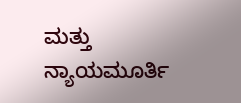ಮತ್ತು ನ್ಯಾಯಮೂರ್ತಿ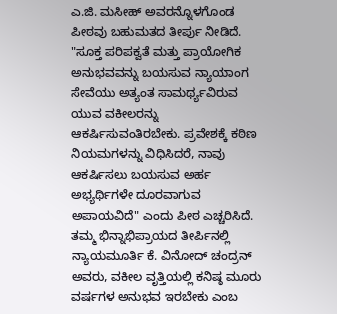ಎ.ಜಿ. ಮಸೀಹ್ ಅವರನ್ನೊಳಗೊಂಡ ಪೀಠವು ಬಹುಮತದ ತೀರ್ಪು ನೀಡಿದೆ. "ಸೂಕ್ತ ಪರಿಪಕ್ವತೆ ಮತ್ತು ಪ್ರಾಯೋಗಿಕ ಅನುಭವವನ್ನು ಬಯಸುವ ನ್ಯಾಯಾಂಗ ಸೇವೆಯು ಅತ್ಯಂತ ಸಾಮರ್ಥ್ಯವಿರುವ ಯುವ ವಕೀಲರನ್ನು ಆಕರ್ಷಿಸುವಂತಿರಬೇಕು. ಪ್ರವೇಶಕ್ಕೆ ಕಠಿಣ ನಿಯಮಗಳನ್ನು ವಿಧಿಸಿದರೆ, ನಾವು ಆಕರ್ಷಿಸಲು ಬಯಸುವ ಅರ್ಹ ಅಭ್ಯರ್ಥಿಗಳೇ ದೂರವಾಗುವ ಅಪಾಯವಿದೆ" ಎಂದು ಪೀಠ ಎಚ್ಚರಿಸಿದೆ.
ತಮ್ಮ ಭಿನ್ನಾಭಿಪ್ರಾಯದ ತೀರ್ಪಿನಲ್ಲಿ ನ್ಯಾಯಮೂರ್ತಿ ಕೆ. ವಿನೋದ್ ಚಂದ್ರನ್ ಅವರು, ವಕೀಲ ವೃತ್ತಿಯಲ್ಲಿ ಕನಿಷ್ಠ ಮೂರು ವರ್ಷಗಳ ಅನುಭವ ಇರಬೇಕು ಎಂಬ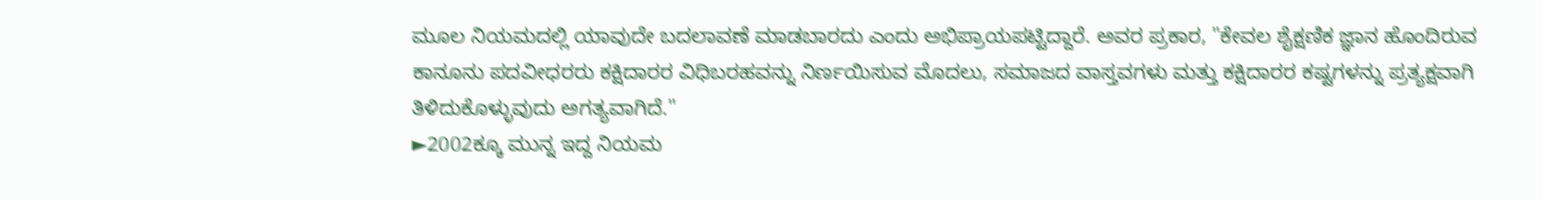ಮೂಲ ನಿಯಮದಲ್ಲಿ ಯಾವುದೇ ಬದಲಾವಣೆ ಮಾಡಬಾರದು ಎಂದು ಅಭಿಪ್ರಾಯಪಟ್ಟಿದ್ದಾರೆ. ಅವರ ಪ್ರಕಾರ, "ಕೇವಲ ಶೈಕ್ಷಣಿಕ ಜ್ಞಾನ ಹೊಂದಿರುವ ಕಾನೂನು ಪದವೀಧರರು ಕಕ್ಷಿದಾರರ ವಿಧಿಬರಹವನ್ನು ನಿರ್ಣಯಿಸುವ ಮೊದಲು, ಸಮಾಜದ ವಾಸ್ತವಗಳು ಮತ್ತು ಕಕ್ಷಿದಾರರ ಕಷ್ಟಗಳನ್ನು ಪ್ರತ್ಯಕ್ಷವಾಗಿ ತಿಳಿದುಕೊಳ್ಳುವುದು ಅಗತ್ಯವಾಗಿದೆ."
►2002ಕ್ಕೂ ಮುನ್ನ ಇದ್ದ ನಿಯಮ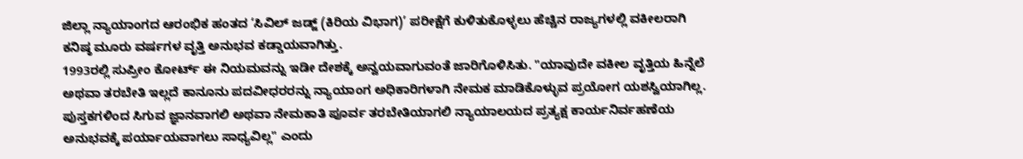ಜಿಲ್ಲಾ ನ್ಯಾಯಾಂಗದ ಆರಂಭಿಕ ಹಂತದ ‘ಸಿವಿಲ್ ಜಡ್ಜ್ (ಕಿರಿಯ ವಿಭಾಗ)’ ಪರೀಕ್ಷೆಗೆ ಕುಳಿತುಕೊಳ್ಳಲು ಹೆಚ್ಚಿನ ರಾಜ್ಯಗಳಲ್ಲಿ ವಕೀಲರಾಗಿ ಕನಿಷ್ಠ ಮೂರು ವರ್ಷಗಳ ವೃತ್ತಿ ಅನುಭವ ಕಡ್ಡಾಯವಾಗಿತ್ತು.
1993ರಲ್ಲಿ ಸುಪ್ರೀಂ ಕೋರ್ಟ್ ಈ ನಿಯಮವನ್ನು ಇಡೀ ದೇಶಕ್ಕೆ ಅನ್ವಯವಾಗುವಂತೆ ಜಾರಿಗೊಳಿಸಿತು. "ಯಾವುದೇ ವಕೀಲ ವೃತ್ತಿಯ ಹಿನ್ನೆಲೆ ಅಥವಾ ತರಬೇತಿ ಇಲ್ಲದೆ ಕಾನೂನು ಪದವೀಧರರನ್ನು ನ್ಯಾಯಾಂಗ ಅಧಿಕಾರಿಗಳಾಗಿ ನೇಮಕ ಮಾಡಿಕೊಳ್ಳುವ ಪ್ರಯೋಗ ಯಶಸ್ವಿಯಾಗಿಲ್ಲ. ಪುಸ್ತಕಗಳಿಂದ ಸಿಗುವ ಜ್ಞಾನವಾಗಲಿ ಅಥವಾ ನೇಮಕಾತಿ ಪೂರ್ವ ತರಬೇತಿಯಾಗಲಿ ನ್ಯಾಯಾಲಯದ ಪ್ರತ್ಯಕ್ಷ ಕಾರ್ಯನಿರ್ವಹಣೆಯ ಅನುಭವಕ್ಕೆ ಪರ್ಯಾಯವಾಗಲು ಸಾಧ್ಯವಿಲ್ಲ" ಎಂದು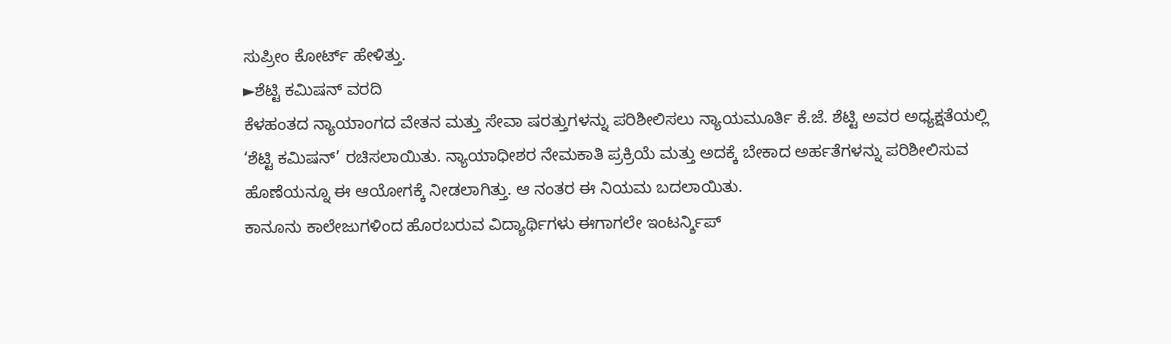ಸುಪ್ರೀಂ ಕೋರ್ಟ್ ಹೇಳಿತ್ತು.
►ಶೆಟ್ಟಿ ಕಮಿಷನ್ ವರದಿ
ಕೆಳಹಂತದ ನ್ಯಾಯಾಂಗದ ವೇತನ ಮತ್ತು ಸೇವಾ ಷರತ್ತುಗಳನ್ನು ಪರಿಶೀಲಿಸಲು ನ್ಯಾಯಮೂರ್ತಿ ಕೆ.ಜೆ. ಶೆಟ್ಟಿ ಅವರ ಅಧ್ಯಕ್ಷತೆಯಲ್ಲಿ ‘ಶೆಟ್ಟಿ ಕಮಿಷನ್’ ರಚಿಸಲಾಯಿತು. ನ್ಯಾಯಾಧೀಶರ ನೇಮಕಾತಿ ಪ್ರಕ್ರಿಯೆ ಮತ್ತು ಅದಕ್ಕೆ ಬೇಕಾದ ಅರ್ಹತೆಗಳನ್ನು ಪರಿಶೀಲಿಸುವ ಹೊಣೆಯನ್ನೂ ಈ ಆಯೋಗಕ್ಕೆ ನೀಡಲಾಗಿತ್ತು. ಆ ನಂತರ ಈ ನಿಯಮ ಬದಲಾಯಿತು.
ಕಾನೂನು ಕಾಲೇಜುಗಳಿಂದ ಹೊರಬರುವ ವಿದ್ಯಾರ್ಥಿಗಳು ಈಗಾಗಲೇ ಇಂಟರ್ನ್ಶಿಪ್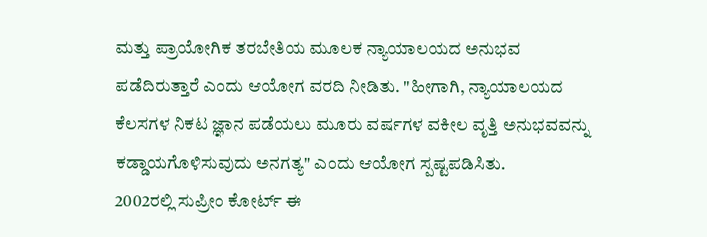ಮತ್ತು ಪ್ರಾಯೋಗಿಕ ತರಬೇತಿಯ ಮೂಲಕ ನ್ಯಾಯಾಲಯದ ಅನುಭವ ಪಡೆದಿರುತ್ತಾರೆ ಎಂದು ಆಯೋಗ ವರದಿ ನೀಡಿತು. "ಹೀಗಾಗಿ, ನ್ಯಾಯಾಲಯದ ಕೆಲಸಗಳ ನಿಕಟ ಜ್ಞಾನ ಪಡೆಯಲು ಮೂರು ವರ್ಷಗಳ ವಕೀಲ ವೃತ್ತಿ ಅನುಭವವನ್ನು ಕಡ್ಡಾಯಗೊಳಿಸುವುದು ಅನಗತ್ಯ" ಎಂದು ಆಯೋಗ ಸ್ಪಷ್ಟಪಡಿಸಿತು.
2002ರಲ್ಲಿ ಸುಪ್ರೀಂ ಕೋರ್ಟ್ ಈ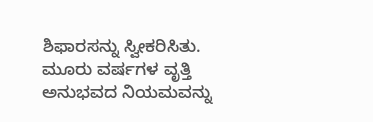ಶಿಫಾರಸನ್ನು ಸ್ವೀಕರಿಸಿತು. ಮೂರು ವರ್ಷಗಳ ವೃತ್ತಿ ಅನುಭವದ ನಿಯಮವನ್ನು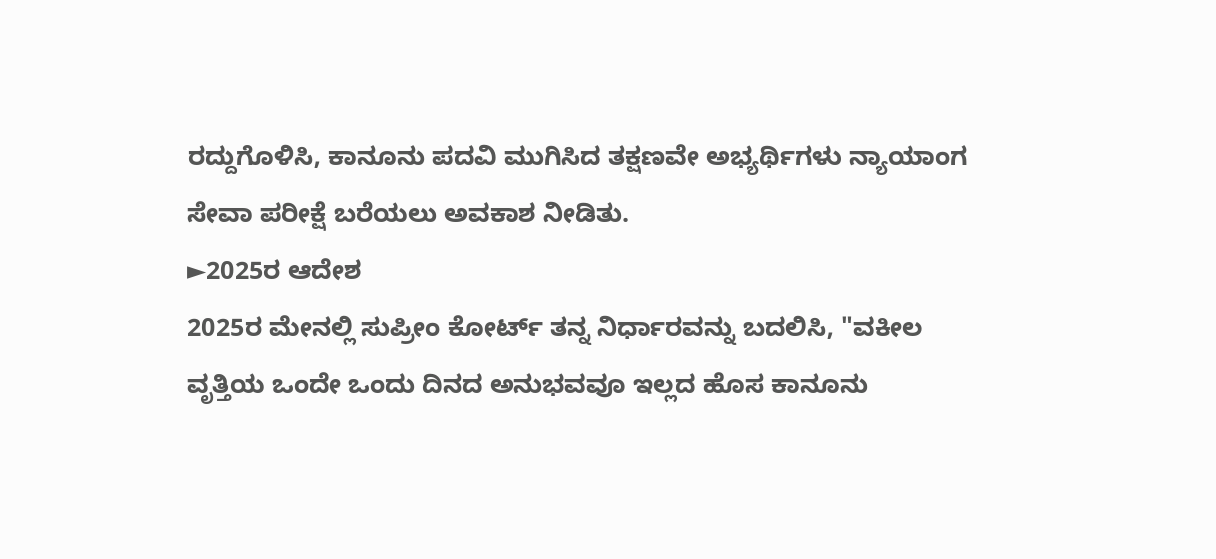ರದ್ದುಗೊಳಿಸಿ, ಕಾನೂನು ಪದವಿ ಮುಗಿಸಿದ ತಕ್ಷಣವೇ ಅಭ್ಯರ್ಥಿಗಳು ನ್ಯಾಯಾಂಗ ಸೇವಾ ಪರೀಕ್ಷೆ ಬರೆಯಲು ಅವಕಾಶ ನೀಡಿತು.
►2025ರ ಆದೇಶ
2025ರ ಮೇನಲ್ಲಿ ಸುಪ್ರೀಂ ಕೋರ್ಟ್ ತನ್ನ ನಿರ್ಧಾರವನ್ನು ಬದಲಿಸಿ, "ವಕೀಲ ವೃತ್ತಿಯ ಒಂದೇ ಒಂದು ದಿನದ ಅನುಭವವೂ ಇಲ್ಲದ ಹೊಸ ಕಾನೂನು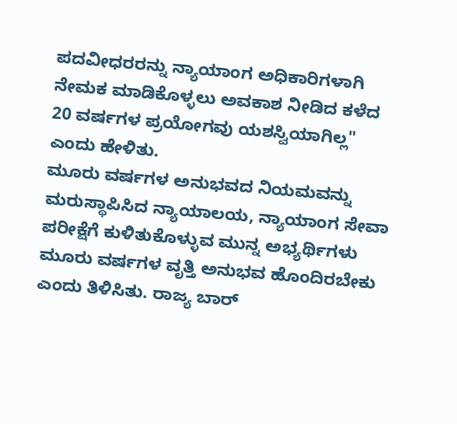ಪದವೀಧರರನ್ನು ನ್ಯಾಯಾಂಗ ಅಧಿಕಾರಿಗಳಾಗಿ ನೇಮಕ ಮಾಡಿಕೊಳ್ಳಲು ಅವಕಾಶ ನೀಡಿದ ಕಳೆದ 20 ವರ್ಷಗಳ ಪ್ರಯೋಗವು ಯಶಸ್ವಿಯಾಗಿಲ್ಲ" ಎಂದು ಹೇಳಿತು.
ಮೂರು ವರ್ಷಗಳ ಅನುಭವದ ನಿಯಮವನ್ನು ಮರುಸ್ಥಾಪಿಸಿದ ನ್ಯಾಯಾಲಯ, ನ್ಯಾಯಾಂಗ ಸೇವಾ ಪರೀಕ್ಷೆಗೆ ಕುಳಿತುಕೊಳ್ಳುವ ಮುನ್ನ ಅಭ್ಯರ್ಥಿಗಳು ಮೂರು ವರ್ಷಗಳ ವೃತ್ತಿ ಅನುಭವ ಹೊಂದಿರಬೇಕು ಎಂದು ತಿಳಿಸಿತು. ರಾಜ್ಯ ಬಾರ್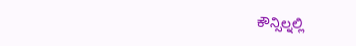ಕೌನ್ಸಿಲ್ನಲ್ಲಿ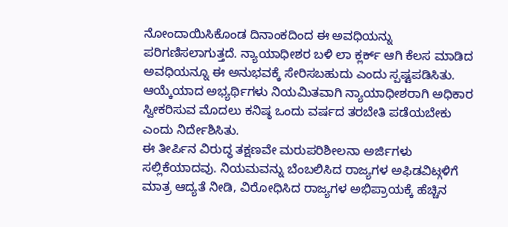ನೋಂದಾಯಿಸಿಕೊಂಡ ದಿನಾಂಕದಿಂದ ಈ ಅವಧಿಯನ್ನು ಪರಿಗಣಿಸಲಾಗುತ್ತದೆ. ನ್ಯಾಯಾಧೀಶರ ಬಳಿ ಲಾ ಕ್ಲರ್ಕ್ ಆಗಿ ಕೆಲಸ ಮಾಡಿದ ಅವಧಿಯನ್ನೂ ಈ ಅನುಭವಕ್ಕೆ ಸೇರಿಸಬಹುದು ಎಂದು ಸ್ಪಷ್ಟಪಡಿಸಿತು. ಆಯ್ಕೆಯಾದ ಅಭ್ಯರ್ಥಿಗಳು ನಿಯಮಿತವಾಗಿ ನ್ಯಾಯಾಧೀಶರಾಗಿ ಅಧಿಕಾರ ಸ್ವೀಕರಿಸುವ ಮೊದಲು ಕನಿಷ್ಠ ಒಂದು ವರ್ಷದ ತರಬೇತಿ ಪಡೆಯಬೇಕು ಎಂದು ನಿರ್ದೇಶಿಸಿತು.
ಈ ತೀರ್ಪಿನ ವಿರುದ್ಧ ತಕ್ಷಣವೇ ಮರುಪರಿಶೀಲನಾ ಅರ್ಜಿಗಳು ಸಲ್ಲಿಕೆಯಾದವು. ನಿಯಮವನ್ನು ಬೆಂಬಲಿಸಿದ ರಾಜ್ಯಗಳ ಅಫಿಡವಿಟ್ಗಳಿಗೆ ಮಾತ್ರ ಆದ್ಯತೆ ನೀಡಿ, ವಿರೋಧಿಸಿದ ರಾಜ್ಯಗಳ ಅಭಿಪ್ರಾಯಕ್ಕೆ ಹೆಚ್ಚಿನ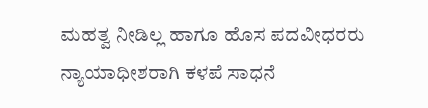ಮಹತ್ವ ನೀಡಿಲ್ಲ ಹಾಗೂ ಹೊಸ ಪದವೀಧರರು ನ್ಯಾಯಾಧೀಶರಾಗಿ ಕಳಪೆ ಸಾಧನೆ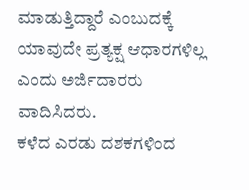ಮಾಡುತ್ತಿದ್ದಾರೆ ಎಂಬುದಕ್ಕೆ ಯಾವುದೇ ಪ್ರತ್ಯಕ್ಷ ಆಧಾರಗಳಿಲ್ಲ ಎಂದು ಅರ್ಜಿದಾರರು ವಾದಿಸಿದರು.
ಕಳೆದ ಎರಡು ದಶಕಗಳಿಂದ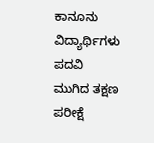ಕಾನೂನು ವಿದ್ಯಾರ್ಥಿಗಳು ಪದವಿ ಮುಗಿದ ತಕ್ಷಣ ಪರೀಕ್ಷೆ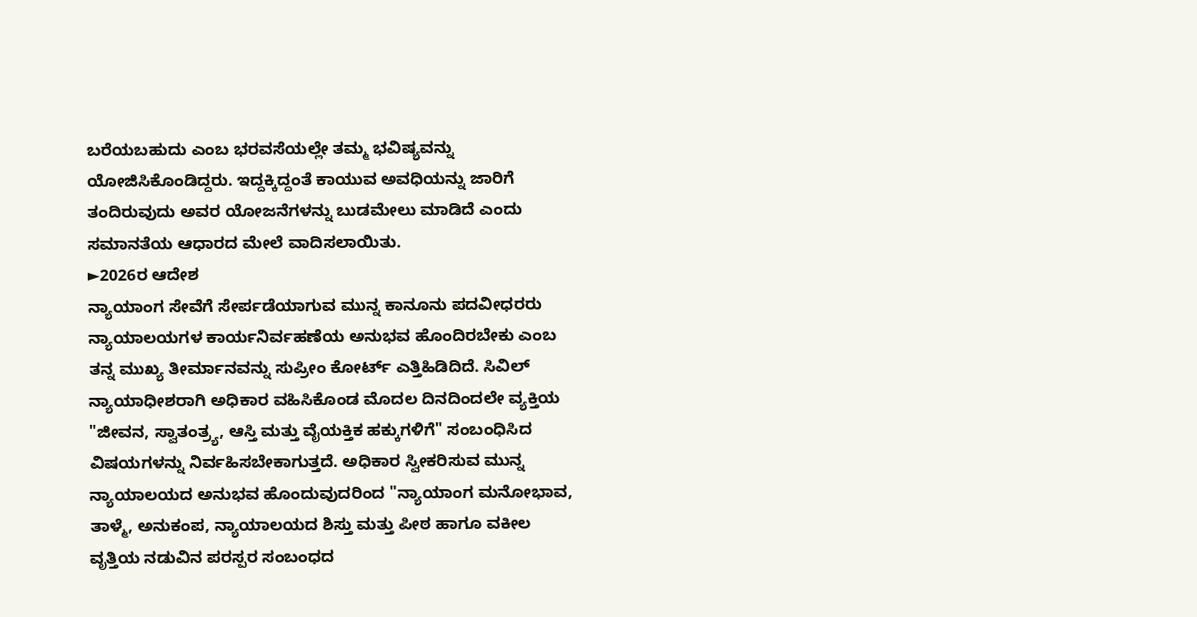ಬರೆಯಬಹುದು ಎಂಬ ಭರವಸೆಯಲ್ಲೇ ತಮ್ಮ ಭವಿಷ್ಯವನ್ನು ಯೋಜಿಸಿಕೊಂಡಿದ್ದರು. ಇದ್ದಕ್ಕಿದ್ದಂತೆ ಕಾಯುವ ಅವಧಿಯನ್ನು ಜಾರಿಗೆ ತಂದಿರುವುದು ಅವರ ಯೋಜನೆಗಳನ್ನು ಬುಡಮೇಲು ಮಾಡಿದೆ ಎಂದು ಸಮಾನತೆಯ ಆಧಾರದ ಮೇಲೆ ವಾದಿಸಲಾಯಿತು.
►2026ರ ಆದೇಶ
ನ್ಯಾಯಾಂಗ ಸೇವೆಗೆ ಸೇರ್ಪಡೆಯಾಗುವ ಮುನ್ನ ಕಾನೂನು ಪದವೀಧರರು ನ್ಯಾಯಾಲಯಗಳ ಕಾರ್ಯನಿರ್ವಹಣೆಯ ಅನುಭವ ಹೊಂದಿರಬೇಕು ಎಂಬ ತನ್ನ ಮುಖ್ಯ ತೀರ್ಮಾನವನ್ನು ಸುಪ್ರೀಂ ಕೋರ್ಟ್ ಎತ್ತಿಹಿಡಿದಿದೆ. ಸಿವಿಲ್ ನ್ಯಾಯಾಧೀಶರಾಗಿ ಅಧಿಕಾರ ವಹಿಸಿಕೊಂಡ ಮೊದಲ ದಿನದಿಂದಲೇ ವ್ಯಕ್ತಿಯ "ಜೀವನ, ಸ್ವಾತಂತ್ರ್ಯ, ಆಸ್ತಿ ಮತ್ತು ವೈಯಕ್ತಿಕ ಹಕ್ಕುಗಳಿಗೆ" ಸಂಬಂಧಿಸಿದ ವಿಷಯಗಳನ್ನು ನಿರ್ವಹಿಸಬೇಕಾಗುತ್ತದೆ. ಅಧಿಕಾರ ಸ್ವೀಕರಿಸುವ ಮುನ್ನ ನ್ಯಾಯಾಲಯದ ಅನುಭವ ಹೊಂದುವುದರಿಂದ "ನ್ಯಾಯಾಂಗ ಮನೋಭಾವ, ತಾಳ್ಮೆ, ಅನುಕಂಪ, ನ್ಯಾಯಾಲಯದ ಶಿಸ್ತು ಮತ್ತು ಪೀಠ ಹಾಗೂ ವಕೀಲ ವೃತ್ತಿಯ ನಡುವಿನ ಪರಸ್ಪರ ಸಂಬಂಧದ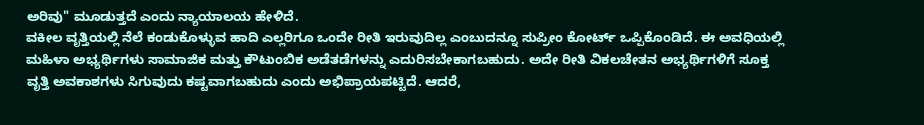ಅರಿವು" ಮೂಡುತ್ತದೆ ಎಂದು ನ್ಯಾಯಾಲಯ ಹೇಳಿದೆ.
ವಕೀಲ ವೃತ್ತಿಯಲ್ಲಿ ನೆಲೆ ಕಂಡುಕೊಳ್ಳುವ ಹಾದಿ ಎಲ್ಲರಿಗೂ ಒಂದೇ ರೀತಿ ಇರುವುದಿಲ್ಲ ಎಂಬುದನ್ನೂ ಸುಪ್ರೀಂ ಕೋರ್ಟ್ ಒಪ್ಪಿಕೊಂಡಿದೆ. ಈ ಅವಧಿಯಲ್ಲಿ ಮಹಿಳಾ ಅಭ್ಯರ್ಥಿಗಳು ಸಾಮಾಜಿಕ ಮತ್ತು ಕೌಟುಂಬಿಕ ಅಡೆತಡೆಗಳನ್ನು ಎದುರಿಸಬೇಕಾಗಬಹುದು. ಅದೇ ರೀತಿ ವಿಕಲಚೇತನ ಅಭ್ಯರ್ಥಿಗಳಿಗೆ ಸೂಕ್ತ ವೃತ್ತಿ ಅವಕಾಶಗಳು ಸಿಗುವುದು ಕಷ್ಟವಾಗಬಹುದು ಎಂದು ಅಭಿಪ್ರಾಯಪಟ್ಟಿದೆ. ಆದರೆ,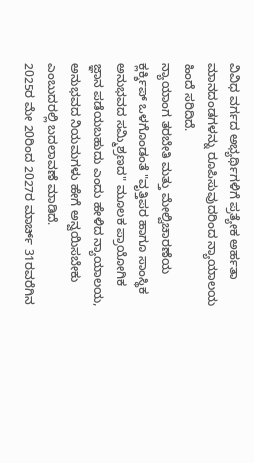ವಿವಿಧ ವರ್ಗದ ಅಭ್ಯರ್ಥಿಗಳಿಗೆ ಪ್ರತ್ಯೇಕ ಅರ್ಹತಾ ಮಾನದಂಡಗಳನ್ನು ರೂಪಿಸುವುದರಿಂದ ನ್ಯಾಯಾಲಯ ಹಿಂದೆ ಸರಿದಿದೆ.
ನ್ಯಾಯಾಂಗ ತರಬೇತಿ ಮತ್ತು ಮೇಲ್ವಿಚಾರಣೆಯ ಕ್ಲರ್ಕ್ಶಿಪ್ ಒಳಗೊಂಡಂತೆ "ವೃತ್ತಿಪರ ಹಾಗೂ ಸಾಂಸ್ಥಿಕ ಅನುಭವದ ಸಮ್ಮಿಶ್ರಣದ" ಮೂಲಕ ಪ್ರಾಯೋಗಿಕ ಜ್ಞಾನ ಪಡೆಯಬಹುದು ಎಂದು ಹೇಳಿದ ನ್ಯಾಯಾಲಯ, ಅನುಭವದ ನಿಯಮಗಳು ಹೇಗೆ ಅನ್ವಯಿಸಬೇಕು ಎಂಬುದರಲ್ಲಿ ಬದಲಾವಣೆ ಮಾಡಿದೆ.
2025ರ ಮೇ 20ರಿಂದ 2027ರ ಮಾರ್ಚ್ 31ರವರೆಗಿನ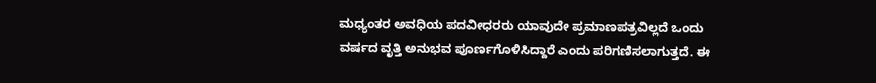ಮಧ್ಯಂತರ ಅವಧಿಯ ಪದವೀಧರರು ಯಾವುದೇ ಪ್ರಮಾಣಪತ್ರವಿಲ್ಲದೆ ಒಂದು ವರ್ಷದ ವೃತ್ತಿ ಅನುಭವ ಪೂರ್ಣಗೊಳಿಸಿದ್ದಾರೆ ಎಂದು ಪರಿಗಣಿಸಲಾಗುತ್ತದೆ. ಈ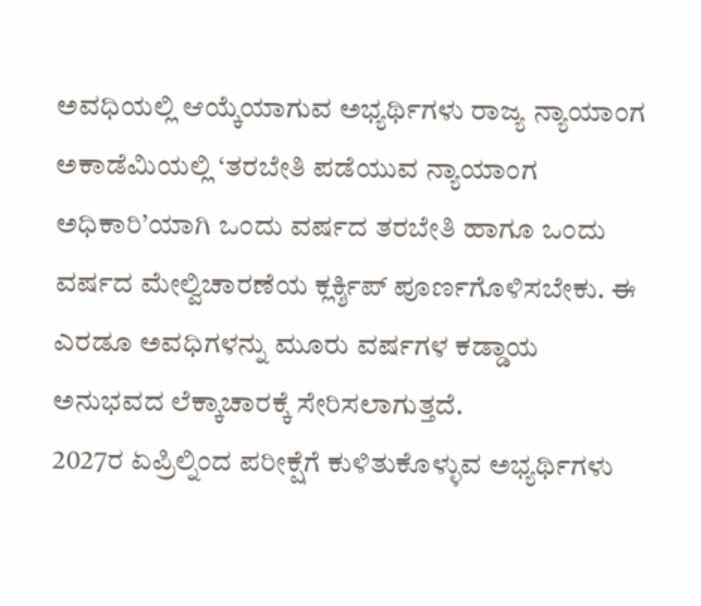ಅವಧಿಯಲ್ಲಿ ಆಯ್ಕೆಯಾಗುವ ಅಭ್ಯರ್ಥಿಗಳು ರಾಜ್ಯ ನ್ಯಾಯಾಂಗ ಅಕಾಡೆಮಿಯಲ್ಲಿ ‘ತರಬೇತಿ ಪಡೆಯುವ ನ್ಯಾಯಾಂಗ ಅಧಿಕಾರಿ’ಯಾಗಿ ಒಂದು ವರ್ಷದ ತರಬೇತಿ ಹಾಗೂ ಒಂದು ವರ್ಷದ ಮೇಲ್ವಿಚಾರಣೆಯ ಕ್ಲರ್ಕ್ಶಿಪ್ ಪೂರ್ಣಗೊಳಿಸಬೇಕು. ಈ ಎರಡೂ ಅವಧಿಗಳನ್ನು ಮೂರು ವರ್ಷಗಳ ಕಡ್ಡಾಯ ಅನುಭವದ ಲೆಕ್ಕಾಚಾರಕ್ಕೆ ಸೇರಿಸಲಾಗುತ್ತದೆ.
2027ರ ಏಪ್ರಿಲ್ನಿಂದ ಪರೀಕ್ಷೆಗೆ ಕುಳಿತುಕೊಳ್ಳುವ ಅಭ್ಯರ್ಥಿಗಳು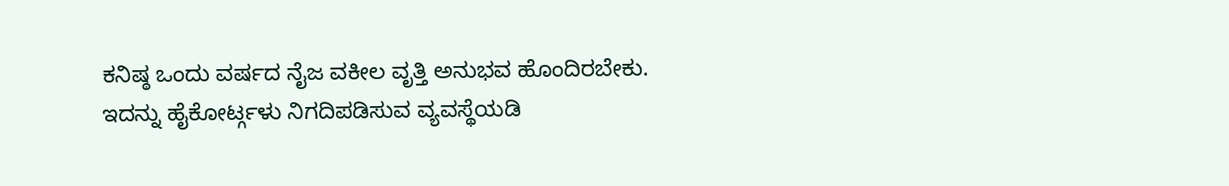ಕನಿಷ್ಠ ಒಂದು ವರ್ಷದ ನೈಜ ವಕೀಲ ವೃತ್ತಿ ಅನುಭವ ಹೊಂದಿರಬೇಕು. ಇದನ್ನು ಹೈಕೋರ್ಟ್ಗಳು ನಿಗದಿಪಡಿಸುವ ವ್ಯವಸ್ಥೆಯಡಿ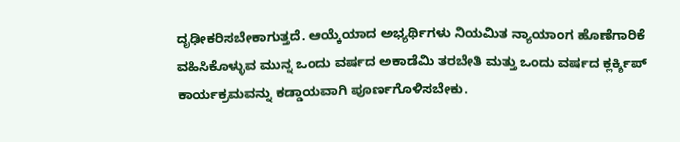ದೃಢೀಕರಿಸಬೇಕಾಗುತ್ತದೆ. ಆಯ್ಕೆಯಾದ ಅಭ್ಯರ್ಥಿಗಳು ನಿಯಮಿತ ನ್ಯಾಯಾಂಗ ಹೊಣೆಗಾರಿಕೆ ವಹಿಸಿಕೊಳ್ಳುವ ಮುನ್ನ ಒಂದು ವರ್ಷದ ಅಕಾಡೆಮಿ ತರಬೇತಿ ಮತ್ತು ಒಂದು ವರ್ಷದ ಕ್ಲರ್ಕ್ಶಿಪ್ ಕಾರ್ಯಕ್ರಮವನ್ನು ಕಡ್ಡಾಯವಾಗಿ ಪೂರ್ಣಗೊಳಿಸಬೇಕು.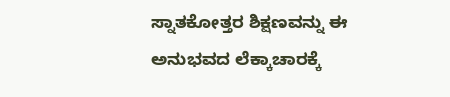ಸ್ನಾತಕೋತ್ತರ ಶಿಕ್ಷಣವನ್ನು ಈ ಅನುಭವದ ಲೆಕ್ಕಾಚಾರಕ್ಕೆ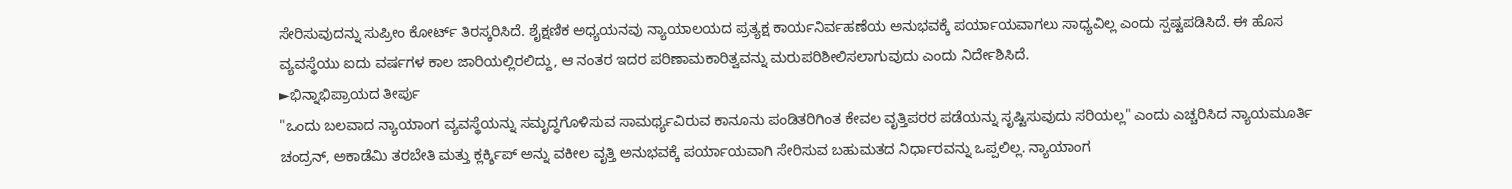ಸೇರಿಸುವುದನ್ನು ಸುಪ್ರೀಂ ಕೋರ್ಟ್ ತಿರಸ್ಕರಿಸಿದೆ. ಶೈಕ್ಷಣಿಕ ಅಧ್ಯಯನವು ನ್ಯಾಯಾಲಯದ ಪ್ರತ್ಯಕ್ಷ ಕಾರ್ಯನಿರ್ವಹಣೆಯ ಅನುಭವಕ್ಕೆ ಪರ್ಯಾಯವಾಗಲು ಸಾಧ್ಯವಿಲ್ಲ ಎಂದು ಸ್ಪಷ್ಟಪಡಿಸಿದೆ. ಈ ಹೊಸ ವ್ಯವಸ್ಥೆಯು ಐದು ವರ್ಷಗಳ ಕಾಲ ಜಾರಿಯಲ್ಲಿರಲಿದ್ದು, ಆ ನಂತರ ಇದರ ಪರಿಣಾಮಕಾರಿತ್ವವನ್ನು ಮರುಪರಿಶೀಲಿಸಲಾಗುವುದು ಎಂದು ನಿರ್ದೇಶಿಸಿದೆ.
►ಭಿನ್ನಾಭಿಪ್ರಾಯದ ತೀರ್ಪು
"ಒಂದು ಬಲವಾದ ನ್ಯಾಯಾಂಗ ವ್ಯವಸ್ಥೆಯನ್ನು ಸಮೃದ್ಧಗೊಳಿಸುವ ಸಾಮರ್ಥ್ಯವಿರುವ ಕಾನೂನು ಪಂಡಿತರಿಗಿಂತ ಕೇವಲ ವೃತ್ತಿಪರರ ಪಡೆಯನ್ನು ಸೃಷ್ಟಿಸುವುದು ಸರಿಯಲ್ಲ" ಎಂದು ಎಚ್ಚರಿಸಿದ ನ್ಯಾಯಮೂರ್ತಿ ಚಂದ್ರನ್, ಅಕಾಡೆಮಿ ತರಬೇತಿ ಮತ್ತು ಕ್ಲರ್ಕ್ಶಿಪ್ ಅನ್ನು ವಕೀಲ ವೃತ್ತಿ ಅನುಭವಕ್ಕೆ ಪರ್ಯಾಯವಾಗಿ ಸೇರಿಸುವ ಬಹುಮತದ ನಿರ್ಧಾರವನ್ನು ಒಪ್ಪಲಿಲ್ಲ. ನ್ಯಾಯಾಂಗ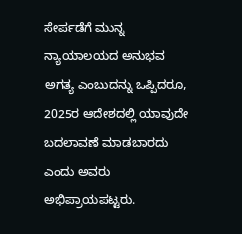ಸೇರ್ಪಡೆಗೆ ಮುನ್ನ ನ್ಯಾಯಾಲಯದ ಅನುಭವ ಅಗತ್ಯ ಎಂಬುದನ್ನು ಒಪ್ಪಿದರೂ, 2025ರ ಆದೇಶದಲ್ಲಿ ಯಾವುದೇ ಬದಲಾವಣೆ ಮಾಡಬಾರದು ಎಂದು ಅವರು ಅಭಿಪ್ರಾಯಪಟ್ಟರು.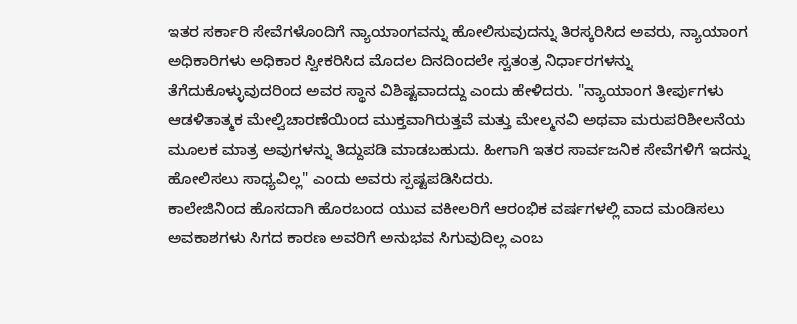ಇತರ ಸರ್ಕಾರಿ ಸೇವೆಗಳೊಂದಿಗೆ ನ್ಯಾಯಾಂಗವನ್ನು ಹೋಲಿಸುವುದನ್ನು ತಿರಸ್ಕರಿಸಿದ ಅವರು, ನ್ಯಾಯಾಂಗ ಅಧಿಕಾರಿಗಳು ಅಧಿಕಾರ ಸ್ವೀಕರಿಸಿದ ಮೊದಲ ದಿನದಿಂದಲೇ ಸ್ವತಂತ್ರ ನಿರ್ಧಾರಗಳನ್ನು ತೆಗೆದುಕೊಳ್ಳುವುದರಿಂದ ಅವರ ಸ್ಥಾನ ವಿಶಿಷ್ಟವಾದದ್ದು ಎಂದು ಹೇಳಿದರು. "ನ್ಯಾಯಾಂಗ ತೀರ್ಪುಗಳು ಆಡಳಿತಾತ್ಮಕ ಮೇಲ್ವಿಚಾರಣೆಯಿಂದ ಮುಕ್ತವಾಗಿರುತ್ತವೆ ಮತ್ತು ಮೇಲ್ಮನವಿ ಅಥವಾ ಮರುಪರಿಶೀಲನೆಯ ಮೂಲಕ ಮಾತ್ರ ಅವುಗಳನ್ನು ತಿದ್ದುಪಡಿ ಮಾಡಬಹುದು. ಹೀಗಾಗಿ ಇತರ ಸಾರ್ವಜನಿಕ ಸೇವೆಗಳಿಗೆ ಇದನ್ನು ಹೋಲಿಸಲು ಸಾಧ್ಯವಿಲ್ಲ" ಎಂದು ಅವರು ಸ್ಪಷ್ಟಪಡಿಸಿದರು.
ಕಾಲೇಜಿನಿಂದ ಹೊಸದಾಗಿ ಹೊರಬಂದ ಯುವ ವಕೀಲರಿಗೆ ಆರಂಭಿಕ ವರ್ಷಗಳಲ್ಲಿ ವಾದ ಮಂಡಿಸಲು ಅವಕಾಶಗಳು ಸಿಗದ ಕಾರಣ ಅವರಿಗೆ ಅನುಭವ ಸಿಗುವುದಿಲ್ಲ ಎಂಬ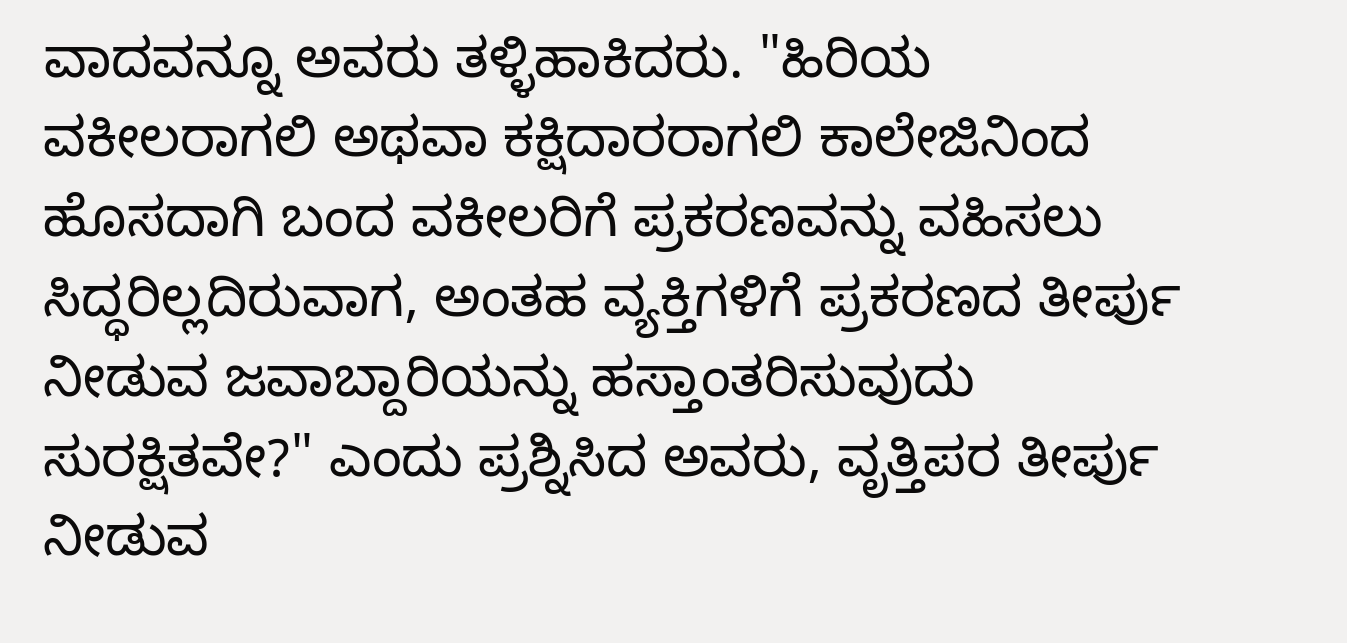ವಾದವನ್ನೂ ಅವರು ತಳ್ಳಿಹಾಕಿದರು. "ಹಿರಿಯ ವಕೀಲರಾಗಲಿ ಅಥವಾ ಕಕ್ಷಿದಾರರಾಗಲಿ ಕಾಲೇಜಿನಿಂದ ಹೊಸದಾಗಿ ಬಂದ ವಕೀಲರಿಗೆ ಪ್ರಕರಣವನ್ನು ವಹಿಸಲು ಸಿದ್ಧರಿಲ್ಲದಿರುವಾಗ, ಅಂತಹ ವ್ಯಕ್ತಿಗಳಿಗೆ ಪ್ರಕರಣದ ತೀರ್ಪು ನೀಡುವ ಜವಾಬ್ದಾರಿಯನ್ನು ಹಸ್ತಾಂತರಿಸುವುದು ಸುರಕ್ಷಿತವೇ?" ಎಂದು ಪ್ರಶ್ನಿಸಿದ ಅವರು, ವೃತ್ತಿಪರ ತೀರ್ಪು ನೀಡುವ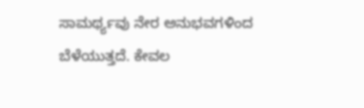ಸಾಮರ್ಥ್ಯವು ನೇರ ಅನುಭವಗಳಿಂದ ಬೆಳೆಯುತ್ತದೆ. ಕೇವಲ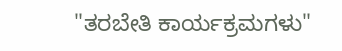"ತರಬೇತಿ ಕಾರ್ಯಕ್ರಮಗಳು"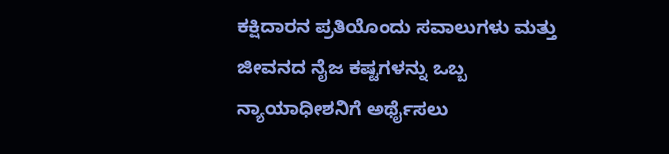ಕಕ್ಷಿದಾರನ ಪ್ರತಿಯೊಂದು ಸವಾಲುಗಳು ಮತ್ತು ಜೀವನದ ನೈಜ ಕಷ್ಟಗಳನ್ನು ಒಬ್ಬ ನ್ಯಾಯಾಧೀಶನಿಗೆ ಅರ್ಥೈಸಲು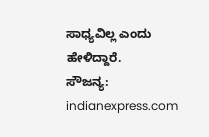ಸಾಧ್ಯವಿಲ್ಲ ಎಂದು ಹೇಳಿದ್ದಾರೆ.
ಸೌಜನ್ಯ: indianexpress.com